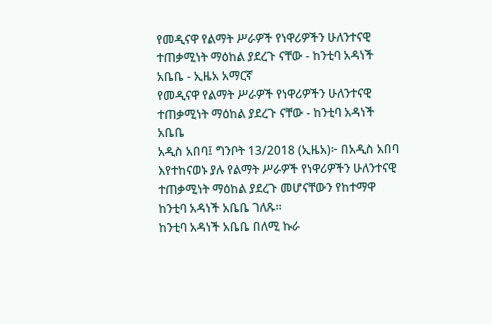የመዲናዋ የልማት ሥራዎች የነዋሪዎችን ሁለንተናዊ ተጠቃሚነት ማዕከል ያደረጉ ናቸው - ከንቲባ አዳነች አቤቤ - ኢዜአ አማርኛ
የመዲናዋ የልማት ሥራዎች የነዋሪዎችን ሁለንተናዊ ተጠቃሚነት ማዕከል ያደረጉ ናቸው - ከንቲባ አዳነች አቤቤ
አዲስ አበባ፤ ግንቦት 13/2018 (ኢዜአ)፦ በአዲስ አበባ እየተከናወኑ ያሉ የልማት ሥራዎች የነዋሪዎችን ሁለንተናዊ ተጠቃሚነት ማዕከል ያደረጉ መሆናቸውን የከተማዋ ከንቲባ አዳነች አቤቤ ገለጹ።
ከንቲባ አዳነች አቤቤ በለሚ ኩራ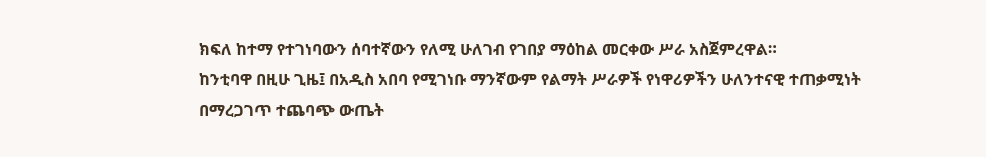ክፍለ ከተማ የተገነባውን ሰባተኛውን የለሚ ሁለገብ የገበያ ማዕከል መርቀው ሥራ አስጀምረዋል።
ከንቲባዋ በዚሁ ጊዜ፤ በአዲስ አበባ የሚገነቡ ማንኛውም የልማት ሥራዎች የነዋሪዎችን ሁለንተናዊ ተጠቃሚነት በማረጋገጥ ተጨባጭ ውጤት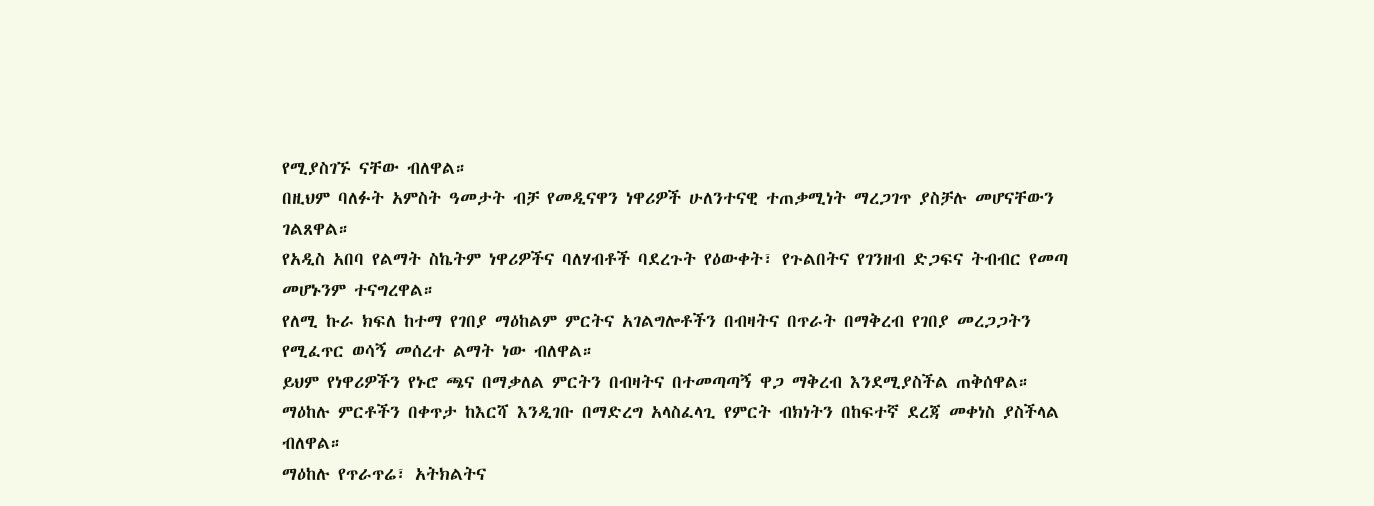የሚያስገኙ ናቸው ብለዋል።
በዚህም ባለፉት አምስት ዓመታት ብቻ የመዲናዋን ነዋሪዎች ሁለንተናዊ ተጠቃሚነት ማረጋገጥ ያስቻሉ መሆናቸውን ገልጸዋል።
የአዲስ አበባ የልማት ስኬትም ነዋሪዎችና ባለሃብቶች ባደረጉት የዕውቀት፣ የጉልበትና የገንዘብ ድጋፍና ትብብር የመጣ መሆኑንም ተናግረዋል።
የለሚ ኩራ ክፍለ ከተማ የገበያ ማዕከልም ምርትና አገልግሎቶችን በብዛትና በጥራት በማቅረብ የገበያ መረጋጋትን የሚፈጥር ወሳኝ መሰረተ ልማት ነው ብለዋል።
ይህም የነዋሪዎችን የኑሮ ጫና በማቃለል ምርትን በብዛትና በተመጣጣኝ ዋጋ ማቅረብ እንደሚያስችል ጠቅሰዋል።
ማዕከሉ ምርቶችን በቀጥታ ከእርሻ እንዲገቡ በማድረግ አላስፈላጊ የምርት ብክነትን በከፍተኛ ደረጃ መቀነስ ያስችላል ብለዋል።
ማዕከሉ የጥራጥሬ፣ አትክልትና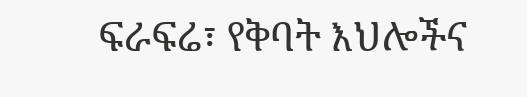ፍራፍሬ፣ የቅባት እህሎችና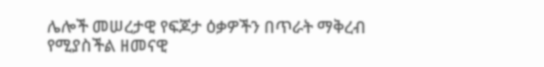ሌሎች መሠረታዊ የፍጆታ ዕቃዎችን በጥራት ማቅረብ የሚያስችል ዘመናዊ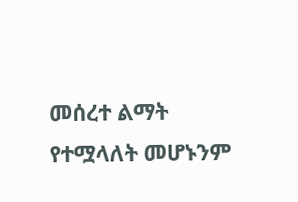መሰረተ ልማት የተሟላለት መሆኑንም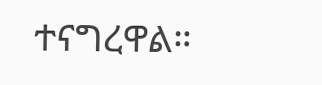ተናግረዋል።